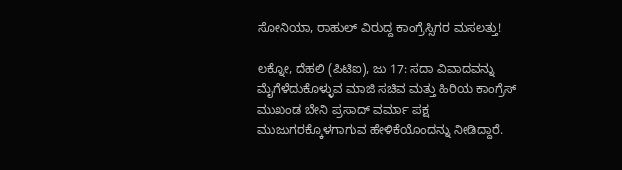ಸೋನಿಯಾ, ರಾಹುಲ್ ವಿರುದ್ದ ಕಾಂಗ್ರೆಸ್ಸಿಗರ ಮಸಲತ್ತು!

ಲಕ್ನೋ, ದೆಹಲಿ (ಪಿಟಿಐ), ಜು 17: ಸದಾ ವಿವಾದವನ್ನು ಮೈಗೆಳೆದುಕೊಳ್ಳುವ ಮಾಜಿ ಸಚಿವ ಮತ್ತು ಹಿರಿಯ ಕಾಂಗ್ರೆಸ್ ಮುಖಂಡ ಬೇನಿ ಪ್ರಸಾದ್ ವರ್ಮಾ ಪಕ್ಷ ಮುಜುಗರಕ್ಕೊಳಗಾಗುವ ಹೇಳಿಕೆಯೊಂದನ್ನು ನೀಡಿದ್ದಾರೆ.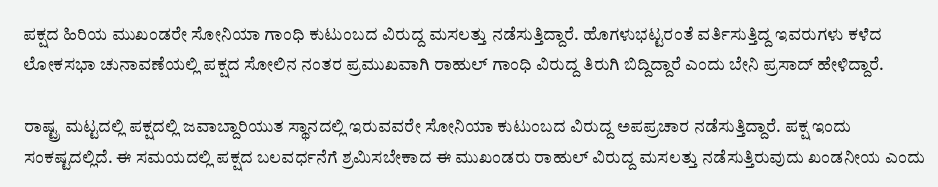ಪಕ್ಷದ ಹಿರಿಯ ಮುಖಂಡರೇ ಸೋನಿಯಾ ಗಾಂಧಿ ಕುಟುಂಬದ ವಿರುದ್ದ ಮಸಲತ್ತು ನಡೆಸುತ್ತಿದ್ದಾರೆ. ಹೊಗಳುಭಟ್ಟರಂತೆ ವರ್ತಿಸುತ್ತಿದ್ದ ಇವರುಗಳು ಕಳೆದ ಲೋಕಸಭಾ ಚುನಾವಣೆಯಲ್ಲಿ ಪಕ್ಷದ ಸೋಲಿನ ನಂತರ ಪ್ರಮುಖವಾಗಿ ರಾಹುಲ್ ಗಾಂಧಿ ವಿರುದ್ದ ತಿರುಗಿ ಬಿದ್ದಿದ್ದಾರೆ ಎಂದು ಬೇನಿ ಪ್ರಸಾದ್ ಹೇಳಿದ್ದಾರೆ.

ರಾಷ್ಟ್ರ ಮಟ್ಟದಲ್ಲಿ ಪಕ್ಷದಲ್ಲಿ ಜವಾಬ್ದಾರಿಯುತ ಸ್ಥಾನದಲ್ಲಿ ಇರುವವರೇ ಸೋನಿಯಾ ಕುಟುಂಬದ ವಿರುದ್ದ ಅಪಪ್ರಚಾರ ನಡೆಸುತ್ತಿದ್ದಾರೆ. ಪಕ್ಷ ಇಂದು ಸಂಕಷ್ಟದಲ್ಲಿದೆ. ಈ ಸಮಯದಲ್ಲಿ ಪಕ್ಷದ ಬಲವರ್ಧನೆಗೆ ಶ್ರಮಿಸಬೇಕಾದ ಈ ಮುಖಂಡರು ರಾಹುಲ್ ವಿರುದ್ದ ಮಸಲತ್ತು ನಡೆಸುತ್ತಿರುವುದು ಖಂಡನೀಯ ಎಂದು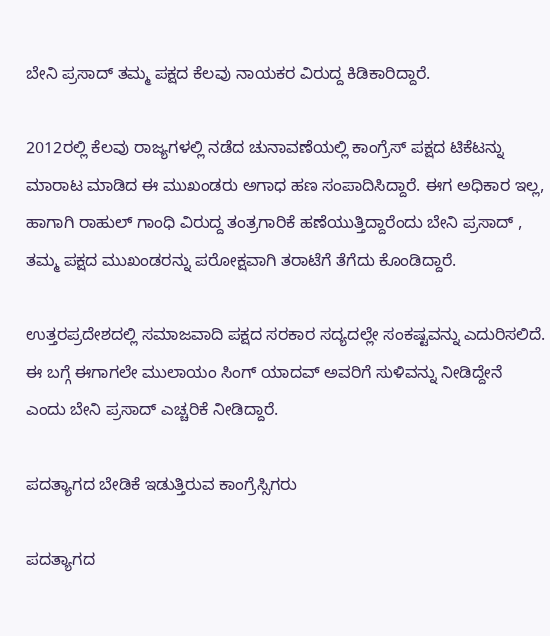ಬೇನಿ ಪ್ರಸಾದ್ ತಮ್ಮ ಪಕ್ಷದ ಕೆಲವು ನಾಯಕರ ವಿರುದ್ದ ಕಿಡಿಕಾರಿದ್ದಾರೆ.

2012ರಲ್ಲಿ ಕೆಲವು ರಾಜ್ಯಗಳಲ್ಲಿ ನಡೆದ ಚುನಾವಣೆಯಲ್ಲಿ ಕಾಂಗ್ರೆಸ್ ಪಕ್ಷದ ಟಿಕೆಟನ್ನು ಮಾರಾಟ ಮಾಡಿದ ಈ ಮುಖಂಡರು ಅಗಾಧ ಹಣ ಸಂಪಾದಿಸಿದ್ದಾರೆ. ಈಗ ಅಧಿಕಾರ ಇಲ್ಲ, ಹಾಗಾಗಿ ರಾಹುಲ್ ಗಾಂಧಿ ವಿರುದ್ದ ತಂತ್ರಗಾರಿಕೆ ಹಣೆಯುತ್ತಿದ್ದಾರೆಂದು ಬೇನಿ ಪ್ರಸಾದ್ , ತಮ್ಮ ಪಕ್ಷದ ಮುಖಂಡರನ್ನು ಪರೋಕ್ಷವಾಗಿ ತರಾಟೆಗೆ ತೆಗೆದು ಕೊಂಡಿದ್ದಾರೆ.

ಉತ್ತರಪ್ರದೇಶದಲ್ಲಿ ಸಮಾಜವಾದಿ ಪಕ್ಷದ ಸರಕಾರ ಸದ್ಯದಲ್ಲೇ ಸಂಕಷ್ಟವನ್ನು ಎದುರಿಸಲಿದೆ. ಈ ಬಗ್ಗೆ ಈಗಾಗಲೇ ಮುಲಾಯಂ ಸಿಂಗ್ ಯಾದವ್ ಅವರಿಗೆ ಸುಳಿವನ್ನು ನೀಡಿದ್ದೇನೆ ಎಂದು ಬೇನಿ ಪ್ರಸಾದ್ ಎಚ್ಚರಿಕೆ ನೀಡಿದ್ದಾರೆ.

ಪದತ್ಯಾಗದ ಬೇಡಿಕೆ ಇಡುತ್ತಿರುವ ಕಾಂಗ್ರೆಸ್ಸಿಗರು

ಪದತ್ಯಾಗದ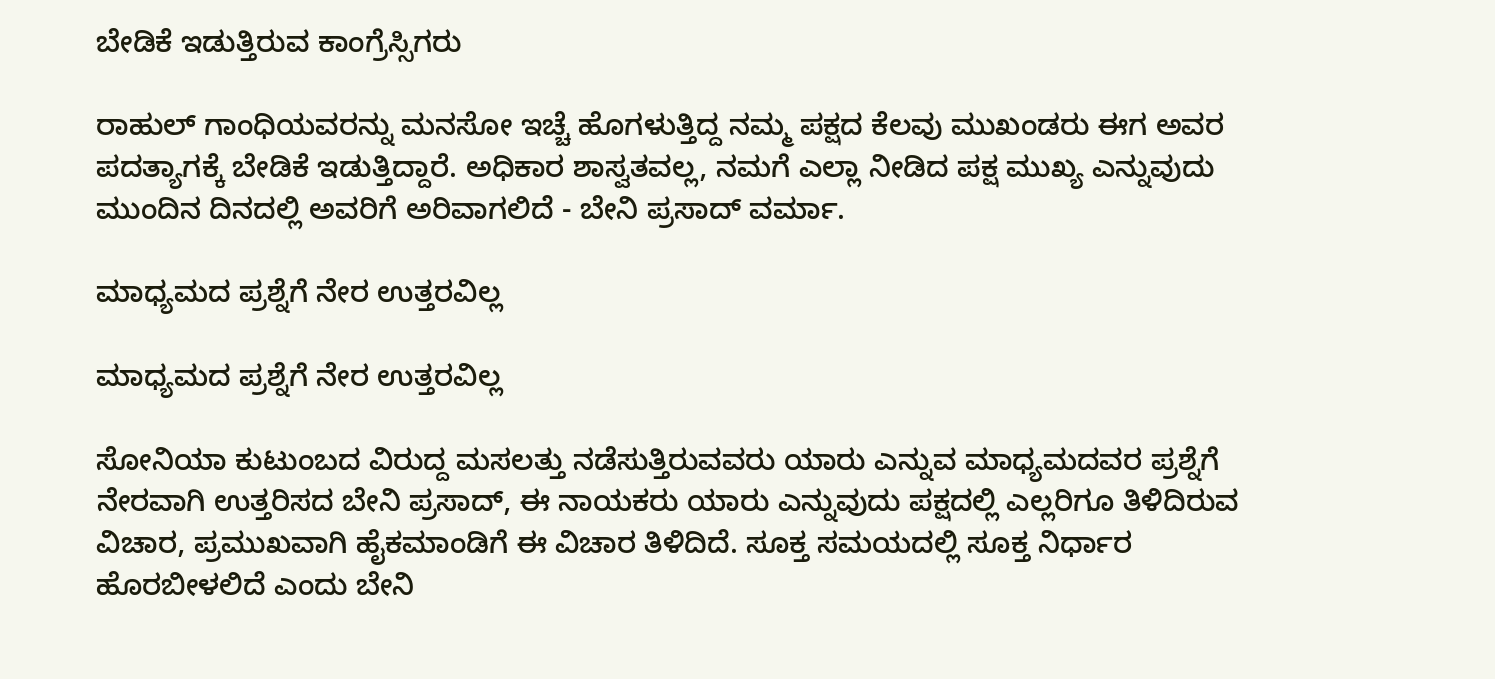ಬೇಡಿಕೆ ಇಡುತ್ತಿರುವ ಕಾಂಗ್ರೆಸ್ಸಿಗರು

ರಾಹುಲ್ ಗಾಂಧಿಯವರನ್ನು ಮನಸೋ ಇಚ್ಚೆ ಹೊಗಳುತ್ತಿದ್ದ ನಮ್ಮ ಪಕ್ಷದ ಕೆಲವು ಮುಖಂಡರು ಈಗ ಅವರ ಪದತ್ಯಾಗಕ್ಕೆ ಬೇಡಿಕೆ ಇಡುತ್ತಿದ್ದಾರೆ. ಅಧಿಕಾರ ಶಾಸ್ವತವಲ್ಲ, ನಮಗೆ ಎಲ್ಲಾ ನೀಡಿದ ಪಕ್ಷ ಮುಖ್ಯ ಎನ್ನುವುದು ಮುಂದಿನ ದಿನದಲ್ಲಿ ಅವರಿಗೆ ಅರಿವಾಗಲಿದೆ - ಬೇನಿ ಪ್ರಸಾದ್ ವರ್ಮಾ.

ಮಾಧ್ಯಮದ ಪ್ರಶ್ನೆಗೆ ನೇರ ಉತ್ತರವಿಲ್ಲ

ಮಾಧ್ಯಮದ ಪ್ರಶ್ನೆಗೆ ನೇರ ಉತ್ತರವಿಲ್ಲ

ಸೋನಿಯಾ ಕುಟುಂಬದ ವಿರುದ್ದ ಮಸಲತ್ತು ನಡೆಸುತ್ತಿರುವವರು ಯಾರು ಎನ್ನುವ ಮಾಧ್ಯಮದವರ ಪ್ರಶ್ನೆಗೆ ನೇರವಾಗಿ ಉತ್ತರಿಸದ ಬೇನಿ ಪ್ರಸಾದ್, ಈ ನಾಯಕರು ಯಾರು ಎನ್ನುವುದು ಪಕ್ಷದಲ್ಲಿ ಎಲ್ಲರಿಗೂ ತಿಳಿದಿರುವ ವಿಚಾರ, ಪ್ರಮುಖವಾಗಿ ಹೈಕಮಾಂಡಿಗೆ ಈ ವಿಚಾರ ತಿಳಿದಿದೆ. ಸೂಕ್ತ ಸಮಯದಲ್ಲಿ ಸೂಕ್ತ ನಿರ್ಧಾರ ಹೊರಬೀಳಲಿದೆ ಎಂದು ಬೇನಿ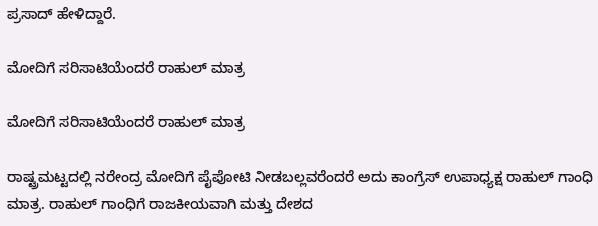ಪ್ರಸಾದ್ ಹೇಳಿದ್ದಾರೆ.

ಮೋದಿಗೆ ಸರಿಸಾಟಿಯೆಂದರೆ ರಾಹುಲ್ ಮಾತ್ರ

ಮೋದಿಗೆ ಸರಿಸಾಟಿಯೆಂದರೆ ರಾಹುಲ್ ಮಾತ್ರ

ರಾಷ್ಟ್ರಮಟ್ಟದಲ್ಲಿ ನರೇಂದ್ರ ಮೋದಿಗೆ ಪೈಪೋಟಿ ನೀಡಬಲ್ಲವರೆಂದರೆ ಅದು ಕಾಂಗ್ರೆಸ್ ಉಪಾಧ್ಯಕ್ಷ ರಾಹುಲ್ ಗಾಂಧಿ ಮಾತ್ರ. ರಾಹುಲ್ ಗಾಂಧಿಗೆ ರಾಜಕೀಯವಾಗಿ ಮತ್ತು ದೇಶದ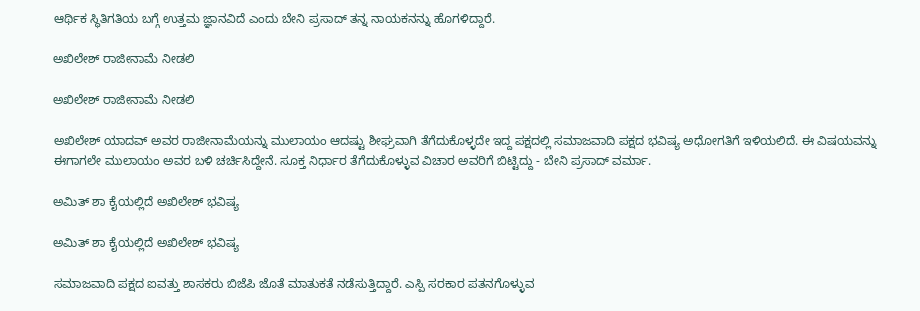ಆರ್ಥಿಕ ಸ್ಥಿತಿಗತಿಯ ಬಗ್ಗೆ ಉತ್ತಮ ಜ್ಞಾನವಿದೆ ಎಂದು ಬೇನಿ ಪ್ರಸಾದ್ ತನ್ನ ನಾಯಕನನ್ನು ಹೊಗಳಿದ್ದಾರೆ.

ಅಖಿಲೇಶ್ ರಾಜೀನಾಮೆ ನೀಡಲಿ

ಅಖಿಲೇಶ್ ರಾಜೀನಾಮೆ ನೀಡಲಿ

ಅಖಿಲೇಶ್ ಯಾದವ್ ಅವರ ರಾಜೀನಾಮೆಯನ್ನು ಮುಲಾಯಂ ಆದಷ್ಟು ಶೀಘ್ರವಾಗಿ ತೆಗೆದುಕೊಳ್ಳದೇ ಇದ್ದ ಪಕ್ಷದಲ್ಲಿ ಸಮಾಜವಾದಿ ಪಕ್ಷದ ಭವಿಷ್ಯ ಅಧೋಗತಿಗೆ ಇಳಿಯಲಿದೆ. ಈ ವಿಷಯವನ್ನು ಈಗಾಗಲೇ ಮುಲಾಯಂ ಅವರ ಬಳಿ ಚರ್ಚಿಸಿದ್ದೇನೆ. ಸೂಕ್ತ ನಿರ್ಧಾರ ತೆಗೆದುಕೊಳ್ಳುವ ವಿಚಾರ ಅವರಿಗೆ ಬಿಟ್ಟಿದ್ದು - ಬೇನಿ ಪ್ರಸಾದ್ ವರ್ಮಾ.

ಅಮಿತ್ ಶಾ ಕೈಯಲ್ಲಿದೆ ಅಖಿಲೇಶ್ ಭವಿಷ್ಯ

ಅಮಿತ್ ಶಾ ಕೈಯಲ್ಲಿದೆ ಅಖಿಲೇಶ್ ಭವಿಷ್ಯ

ಸಮಾಜವಾದಿ ಪಕ್ಷದ ಐವತ್ತು ಶಾಸಕರು ಬಿಜೆಪಿ ಜೊತೆ ಮಾತುಕತೆ ನಡೆಸುತ್ತಿದ್ದಾರೆ. ಎಸ್ಪಿ ಸರಕಾರ ಪತನಗೊಳ್ಳುವ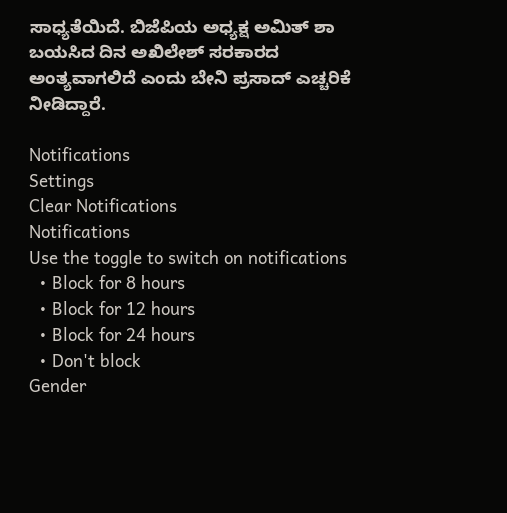ಸಾಧ್ಯತೆಯಿದೆ. ಬಿಜೆಪಿಯ ಅಧ್ಯಕ್ಷ ಅಮಿತ್ ಶಾ ಬಯಸಿದ ದಿನ ಅಖಿಲೇಶ್ ಸರಕಾರದ ಅಂತ್ಯವಾಗಲಿದೆ ಎಂದು ಬೇನಿ ಪ್ರಸಾದ್ ಎಚ್ಚರಿಕೆ ನೀಡಿದ್ದಾರೆ.

Notifications
Settings
Clear Notifications
Notifications
Use the toggle to switch on notifications
  • Block for 8 hours
  • Block for 12 hours
  • Block for 24 hours
  • Don't block
Gender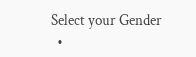Select your Gender
  •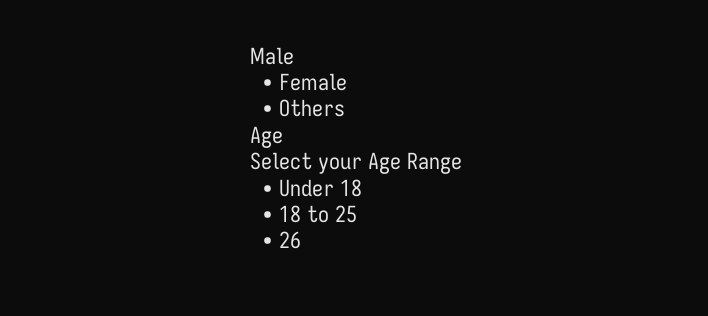Male
  • Female
  • Others
Age
Select your Age Range
  • Under 18
  • 18 to 25
  • 26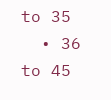to 35
  • 36 to 45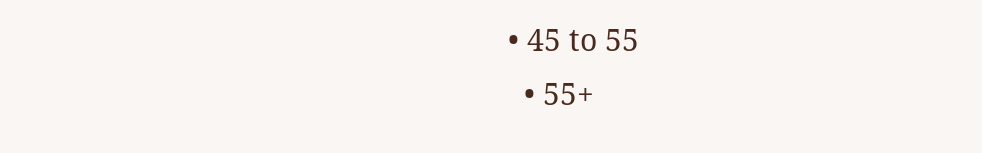• 45 to 55
  • 55+